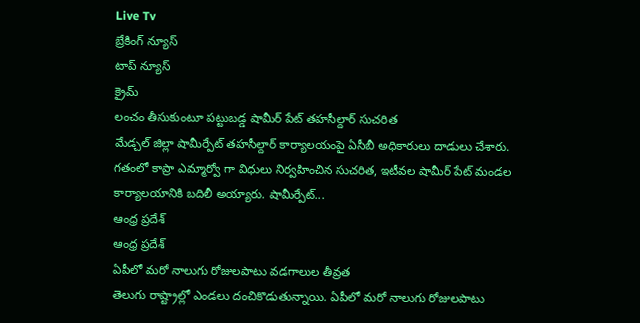Live Tv
బ్రేకింగ్ న్యూస్
టాప్ న్యూస్
క్రైమ్
లంచం తీసుకుంటూ పట్టుబడ్డ షామీర్ పేట్ తహసీల్దార్ సుచరిత
మేడ్చల్ జిల్లా షామీర్పేట్ తహసీల్దార్ కార్యాలయంపై ఏసీబీ అధికారులు దాడులు చేశారు. గతంలో కాప్రా ఎమ్మార్వో గా విధులు నిర్వహించిన సుచరిత, ఇటీవల షామీర్ పేట్ మండల కార్యాలయానికి బదిలీ అయ్యారు. షామీర్పేట్...
ఆంధ్ర ప్రదేశ్
ఆంధ్ర ప్రదేశ్
ఏపీలో మరో నాలుగు రోజులపాటు వడగాలుల తీవ్రత
తెలుగు రాష్ట్రాల్లో ఎండలు దంచికొడుతున్నాయి. ఏపీలో మరో నాలుగు రోజులపాటు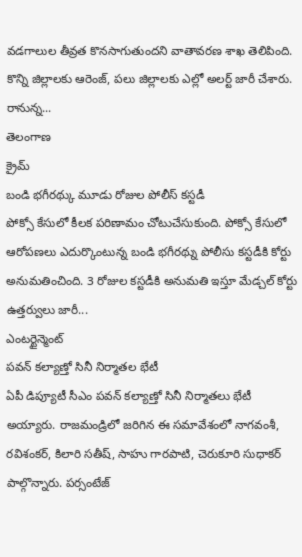వడగాలుల తీవ్రత కొనసాగుతుందని వాతావరణ శాఖ తెలిపింది. కొన్ని జిల్లాలకు ఆరెంజ్, పలు జిల్లాలకు ఎల్లో అలర్ట్ జారీ చేశారు. రానున్న...
తెలంగాణ
క్రైమ్
బండి భగీరథ్కు మూడు రోజుల పోలీస్ కస్టడీ
పోక్సో కేసులో కీలక పరిణామం చోటుచేసుకుంది. పోక్సో కేసులో ఆరోపణలు ఎదుర్కొంటున్న బండి భగీరథ్ను పోలీసు కస్టడీకి కోర్టు అనుమతించింది. 3 రోజుల కస్టడీకి అనుమతి ఇస్తూ మేడ్చల్ కోర్టు ఉత్తర్వులు జారీ...
ఎంటర్టైన్మెంట్
పవన్ కల్యాణ్తో సినీ నిర్మాతల భేటీ
ఏపీ డిప్యూటీ సీఎం పవన్ కల్యాణ్తో సినీ నిర్మాతలు భేటీ అయ్యారు. రాజమండ్రిలో జరిగిన ఈ సమావేశంలో నాగవంశీ, రవిశంకర్, కిలారి సతీష్, సాహు గారపాటి, చెరుకూరి సుధాకర్ పాల్గొన్నారు. పర్సంటేజ్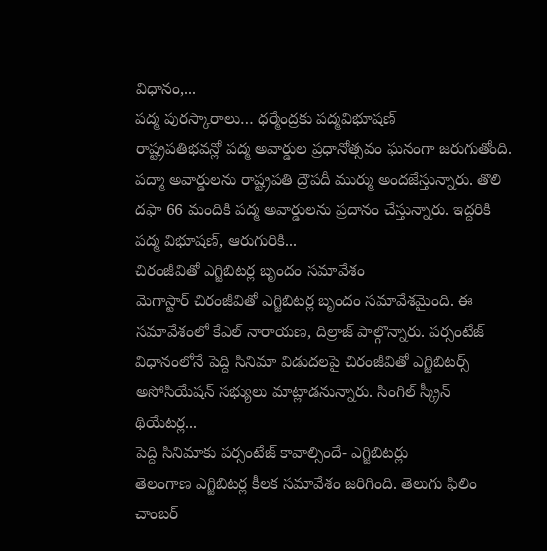విధానం,...
పద్మ పురస్కారాలు… ధర్మేంద్రకు పద్మవిభూషణ్
రాష్ట్రపతిభవన్లో పద్మ అవార్డుల ప్రధానోత్సవం ఘనంగా జరుగుతోంది. పద్మా అవార్డులను రాష్ట్రపతి ద్రౌపదీ ముర్ము అందజేస్తున్నారు. తొలి దఫా 66 మందికి పద్మ అవార్డులను ప్రదానం చేస్తున్నారు. ఇద్దరికి పద్మ విభూషణ్, ఆరుగురికి...
చిరంజీవితో ఎగ్జిబిటర్ల బృందం సమావేశం
మెగాస్టార్ చిరంజీవితో ఎగ్జిబిటర్ల బృందం సమావేశమైంది. ఈ సమావేశంలో కేఎల్ నారాయణ, దిల్రాజ్ పాల్గొన్నారు. పర్సంటేజ్ విధానంలోనే పెద్ది సినిమా విడుదలపై చిరంజీవితో ఎగ్జిబిటర్స్ అసోసియేషన్ సభ్యులు మాట్లాడనున్నారు. సింగిల్ స్క్రీన్ థియేటర్ల...
పెద్ది సినిమాకు పర్సంటేజ్ కావాల్సిందే- ఎగ్జిబిటర్లు
తెలంగాణ ఎగ్జిబిటర్ల కీలక సమావేశం జరిగింది. తెలుగు ఫిలిం చాంబర్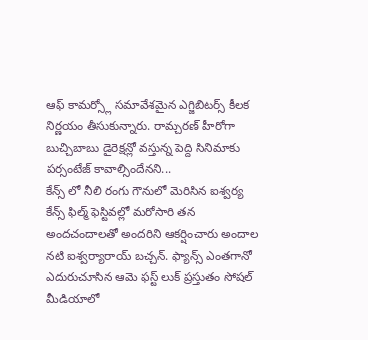ఆఫ్ కామర్స్లో సమావేశమైన ఎగ్జిబిటర్స్ కీలక నిర్ణయం తీసుకున్నారు. రామ్చరణ్ హీరోగా బుచ్చిబాబు డైరెక్షన్లో వస్తున్న పెద్ది సినిమాకు పర్సంటేజ్ కావాల్సిందేనని...
కేన్స్ లో నీలి రంగు గౌనులో మెరిసిన ఐశ్వర్య
కేన్స్ ఫిల్మ్ ఫెస్టివల్లో మరోసారి తన అందచందాలతో అందరిని ఆకర్షించారు అందాల నటి ఐశ్వర్యారాయ్ బచ్చన్. ఫ్యాన్స్ ఎంతగానో ఎదురుచూసిన ఆమె ఫస్ట్ లుక్ ప్రస్తుతం సోషల్ మీడియాలో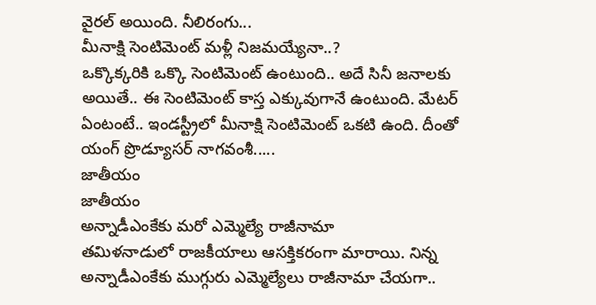వైరల్ అయింది. నీలిరంగు...
మీనాక్షి సెంటిమెంట్ మళ్లీ నిజమయ్యేనా..?
ఒక్కొక్కరికి ఒక్కొ సెంటిమెంట్ ఉంటుంది.. అదే సినీ జనాలకు అయితే.. ఈ సెంటిమెంట్ కాస్త ఎక్కువుగానే ఉంటుంది. మేటర్ ఏంటంటే.. ఇండస్ట్రీలో మీనాక్షి సెంటిమెంట్ ఒకటి ఉంది. దీంతో యంగ్ ప్రొడ్యూసర్ నాగవంశీ.....
జాతీయం
జాతీయం
అన్నాడీఎంకేకు మరో ఎమ్మెల్యే రాజీనామా
తమిళనాడులో రాజకీయాలు ఆసక్తికరంగా మారాయి. నిన్న అన్నాడీఎంకేకు ముగ్గురు ఎమ్మెల్యేలు రాజీనామా చేయగా..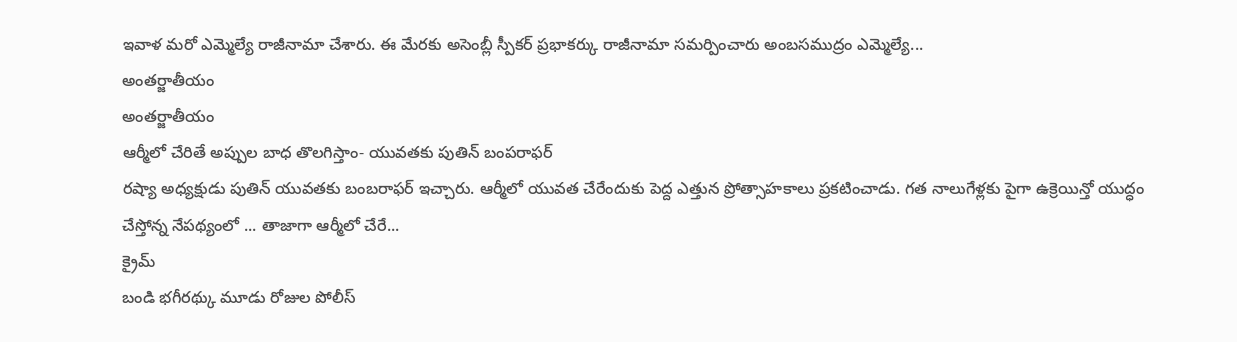ఇవాళ మరో ఎమ్మెల్యే రాజీనామా చేశారు. ఈ మేరకు అసెంబ్లీ స్పీకర్ ప్రభాకర్కు రాజీనామా సమర్పించారు అంబసముద్రం ఎమ్మెల్యే...
అంతర్జాతీయం
అంతర్జాతీయం
ఆర్మీలో చేరితే అప్పుల బాధ తొలగిస్తాం- యువతకు పుతిన్ బంపరాఫర్
రష్యా అధ్యక్షుడు పుతిన్ యువతకు బంబరాఫర్ ఇచ్చారు. ఆర్మీలో యువత చేరేందుకు పెద్ద ఎత్తున ప్రోత్సాహకాలు ప్రకటించాడు. గత నాలుగేళ్లకు పైగా ఉక్రెయిన్తో యుద్ధం చేస్తోన్న నేపథ్యంలో ... తాజాగా ఆర్మీలో చేరే...
క్రైమ్
బండి భగీరథ్కు మూడు రోజుల పోలీస్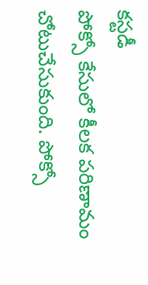కస్టడీ
పోక్సో కేసులో కీలక పరిణామం చోటుచేసుకుంది. పోక్సో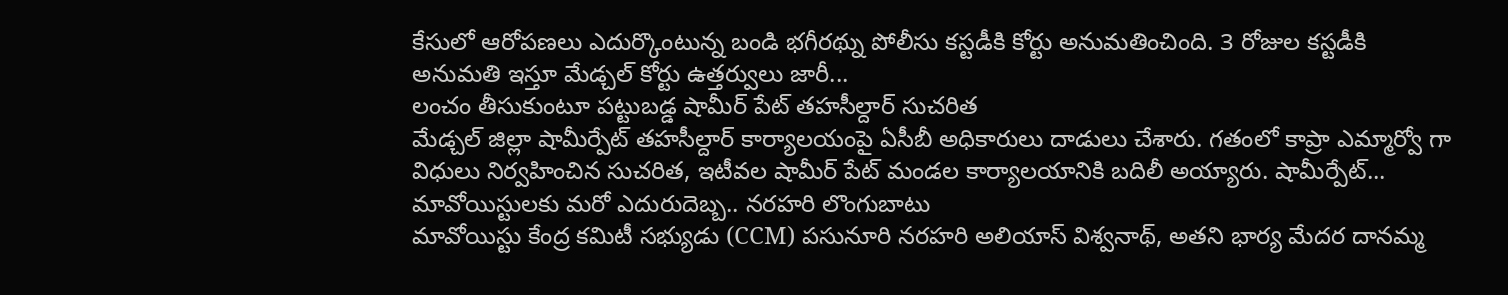కేసులో ఆరోపణలు ఎదుర్కొంటున్న బండి భగీరథ్ను పోలీసు కస్టడీకి కోర్టు అనుమతించింది. 3 రోజుల కస్టడీకి అనుమతి ఇస్తూ మేడ్చల్ కోర్టు ఉత్తర్వులు జారీ...
లంచం తీసుకుంటూ పట్టుబడ్డ షామీర్ పేట్ తహసీల్దార్ సుచరిత
మేడ్చల్ జిల్లా షామీర్పేట్ తహసీల్దార్ కార్యాలయంపై ఏసీబీ అధికారులు దాడులు చేశారు. గతంలో కాప్రా ఎమ్మార్వో గా విధులు నిర్వహించిన సుచరిత, ఇటీవల షామీర్ పేట్ మండల కార్యాలయానికి బదిలీ అయ్యారు. షామీర్పేట్...
మావోయిస్టులకు మరో ఎదురుదెబ్బ.. నరహరి లొంగుబాటు
మావోయిస్టు కేంద్ర కమిటీ సభ్యుడు (CCM) పసునూరి నరహరి అలియాస్ విశ్వనాథ్, అతని భార్య మేదర దానమ్మ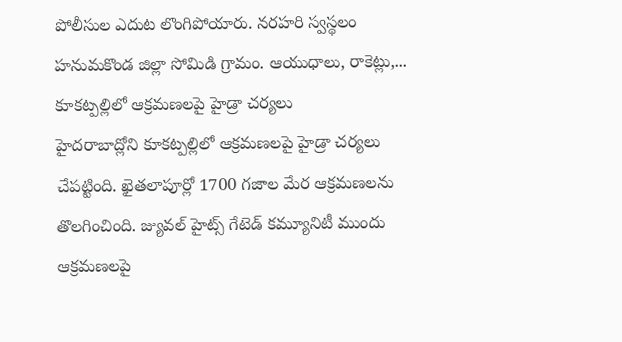పోలీసుల ఎదుట లొంగిపోయారు. నరహరి స్వస్థలం హనుమకొండ జిల్లా సోమిడి గ్రామం. ఆయుధాలు, రాకెట్లు,...
కూకట్పల్లిలో ఆక్రమణలపై హైడ్రా చర్యలు
హైదరాబాద్లోని కూకట్పల్లిలో ఆక్రమణలపై హైడ్రా చర్యలు చేపట్టింది. ఖైతలాపూర్లో 1700 గజాల మేర ఆక్రమణలను తొలగించింది. జ్యువల్ హైట్స్ గేటెడ్ కమ్యూనిటీ ముందు ఆక్రమణలపై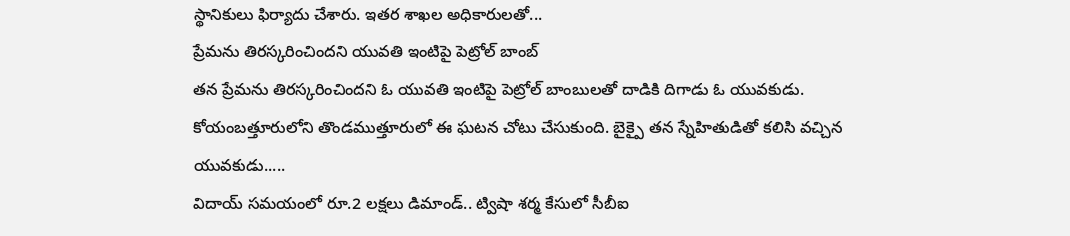స్థానికులు ఫిర్యాదు చేశారు. ఇతర శాఖల అధికారులతో...
ప్రేమను తిరస్కరించిందని యువతి ఇంటిపై పెట్రోల్ బాంబ్
తన ప్రేమను తిరస్కరించిందని ఓ యువతి ఇంటిపై పెట్రోల్ బాంబులతో దాడికి దిగాడు ఓ యువకుడు. కోయంబత్తూరులోని తొండముత్తూరులో ఈ ఘటన చోటు చేసుకుంది. బైక్పై తన స్నేహితుడితో కలిసి వచ్చిన యువకుడు.....
విదాయ్ సమయంలో రూ.2 లక్షలు డిమాండ్.. ట్విషా శర్మ కేసులో సీబీఐ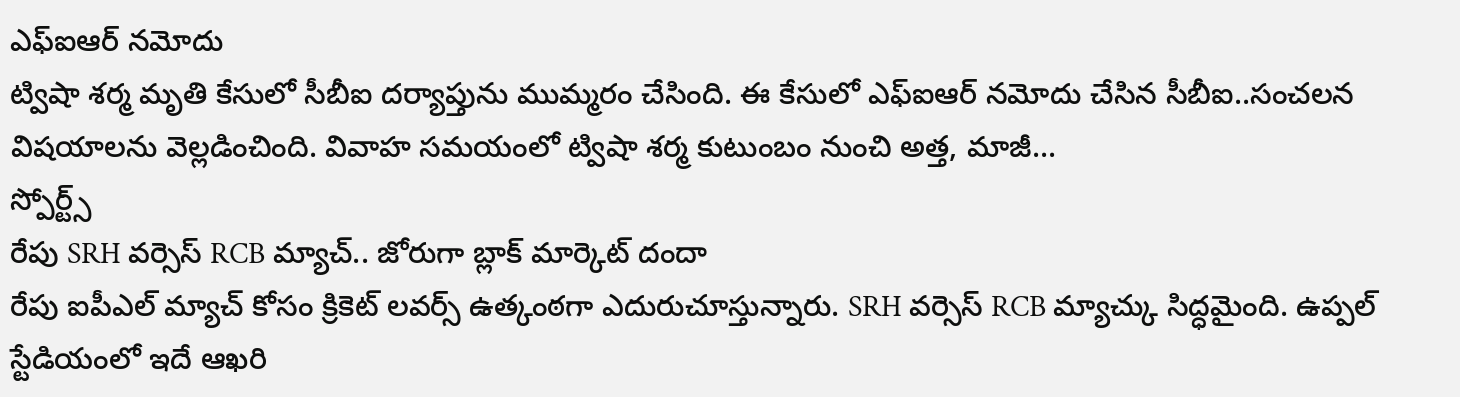ఎఫ్ఐఆర్ నమోదు
ట్విషా శర్మ మృతి కేసులో సీబీఐ దర్యాప్తును ముమ్మరం చేసింది. ఈ కేసులో ఎఫ్ఐఆర్ నమోదు చేసిన సీబీఐ..సంచలన విషయాలను వెల్లడించింది. వివాహ సమయంలో ట్విషా శర్మ కుటుంబం నుంచి అత్త, మాజీ...
స్పోర్ట్స్
రేపు SRH వర్సెస్ RCB మ్యాచ్.. జోరుగా బ్లాక్ మార్కెట్ దందా
రేపు ఐపీఎల్ మ్యాచ్ కోసం క్రికెట్ లవర్స్ ఉత్కంఠగా ఎదురుచూస్తున్నారు. SRH వర్సెస్ RCB మ్యాచ్కు సిద్ధమైంది. ఉప్పల్ స్టేడియంలో ఇదే ఆఖరి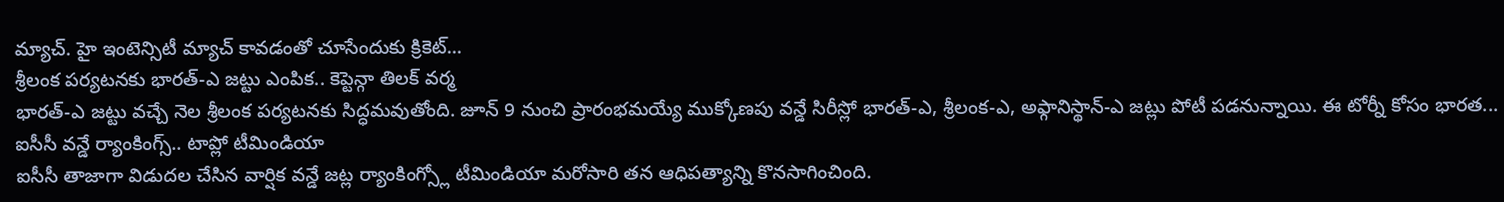మ్యాచ్. హై ఇంటెన్సిటీ మ్యాచ్ కావడంతో చూసేందుకు క్రికెట్...
శ్రీలంక పర్యటనకు భారత్-ఎ జట్టు ఎంపిక.. కెప్టెన్గా తిలక్ వర్మ
భారత్-ఎ జట్టు వచ్చే నెల శ్రీలంక పర్యటనకు సిద్ధమవుతోంది. జూన్ 9 నుంచి ప్రారంభమయ్యే ముక్కోణపు వన్డే సిరీస్లో భారత్-ఎ, శ్రీలంక-ఎ, అఫ్గానిస్థాన్-ఎ జట్లు పోటీ పడనున్నాయి. ఈ టోర్నీ కోసం భారత...
ఐసీసీ వన్డే ర్యాంకింగ్స్.. టాప్లో టీమిండియా
ఐసీసీ తాజాగా విడుదల చేసిన వార్షిక వన్డే జట్ల ర్యాంకింగ్స్లో టీమిండియా మరోసారి తన ఆధిపత్యాన్ని కొనసాగించింది.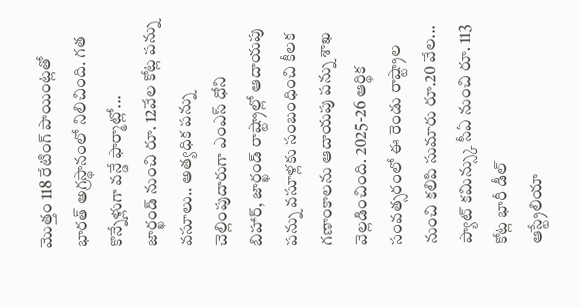మొత్తం 118 రేటింగ్ పాయింట్లతో భారత్ అగ్రస్థానంలో నిలిచింది. గత కొన్నేళ్లుగా వన్డే ఫార్మాట్లో...
జార్ఖండ్ నుంచి రూ. 12వేల కోట్ల పన్ను వసూలు.. అత్యధిక పన్ను చెల్లింపుదారుగా ఎంఎస్ ధోని
బిహార్, జార్ఖండ్ రాష్ట్రాల్లో ఆదాయపు పన్ను వసూళ్లకు సంబంధించి కీలక గణాంకాలను ఆదాయపు పన్ను శాఖ వెల్లడించింది. 2025-26 ఆర్థిక సంవత్సరంలో ఈ రెండు రాష్ట్రాల నుంచి కలిపి సుమారు రూ.20 వేల...
ప్యాట్ కమిన్స్కు సీఏ నుంచి రూ. 113 కోట్ల భారీ డీల్
ఆస్ట్రేలియా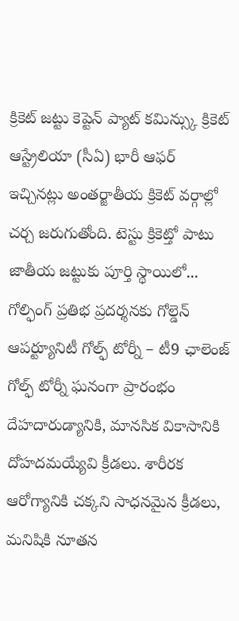క్రికెట్ జట్టు కెప్టెన్ ప్యాట్ కమిన్స్కు క్రికెట్ ఆస్ట్రేలియా (సీఏ) భారీ ఆఫర్ ఇచ్చినట్లు అంతర్జాతీయ క్రికెట్ వర్గాల్లో చర్చ జరుగుతోంది. టెస్టు క్రికెట్తో పాటు జాతీయ జట్టుకు పూర్తి స్థాయిలో...
గోల్ఫింగ్ ప్రతిభ ప్రదర్శనకు గోల్డెన్ ఆపర్ట్యూనిటీ గోల్ఫ్ టోర్నీ – టీ9 ఛాలెంజ్ గోల్ఫ్ టోర్నీ ఘనంగా ప్రారంభం
దేహదారుడ్యానికి, మానసిక వికాసానికి దోహదమయ్యేవి క్రీడలు. శారీరక ఆరోగ్యానికి చక్కని సాధనమైన క్రీడలు, మనిషికి నూతన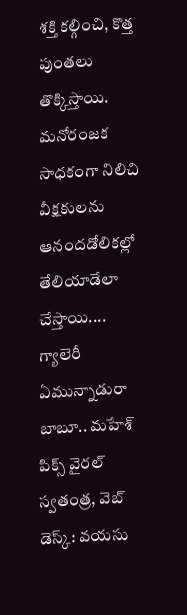శక్తి కల్గించి, కొత్త పుంతలు తొక్కిస్తాయి. మనోరంజక సాధకంగా నిలిచి వీక్షకులను ఆనందడోలికల్లో తేలియాడేలా చేస్తాయి....
గ్యాలెరీ
ఏమున్నాడురా బాబూ.. మహేశ్ పిక్స్ వైరల్
స్వతంత్ర, వెబ్ డెస్క్: వయసు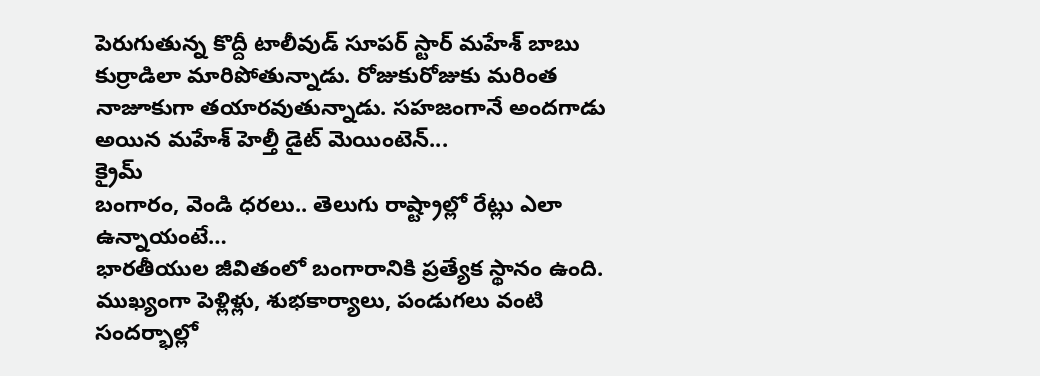పెరుగుతున్న కొద్దీ టాలీవుడ్ సూపర్ స్టార్ మహేశ్ బాబు కుర్రాడిలా మారిపోతున్నాడు. రోజుకురోజుకు మరింత నాజూకుగా తయారవుతున్నాడు. సహజంగానే అందగాడు అయిన మహేశ్ హెల్తీ డైట్ మెయింటెన్...
క్రైమ్
బంగారం, వెండి ధరలు.. తెలుగు రాష్ట్రాల్లో రేట్లు ఎలా ఉన్నాయంటే…
భారతీయుల జీవితంలో బంగారానికి ప్రత్యేక స్థానం ఉంది. ముఖ్యంగా పెళ్లిళ్లు, శుభకార్యాలు, పండుగలు వంటి సందర్భాల్లో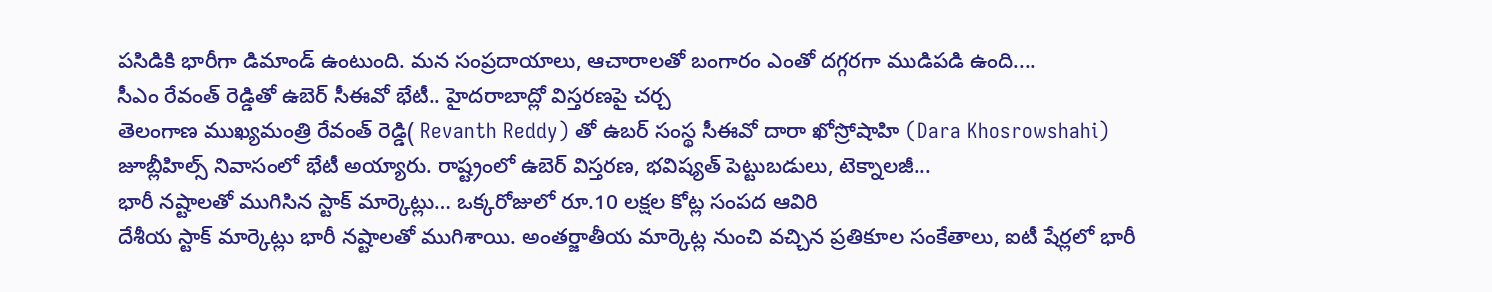పసిడికి భారీగా డిమాండ్ ఉంటుంది. మన సంప్రదాయాలు, ఆచారాలతో బంగారం ఎంతో దగ్గరగా ముడిపడి ఉంది....
సీఎం రేవంత్ రెడ్డితో ఉబెర్ సీఈవో భేటీ.. హైదరాబాద్లో విస్తరణపై చర్చ
తెలంగాణ ముఖ్యమంత్రి రేవంత్ రెడ్డి( Revanth Reddy) తో ఉబర్ సంస్థ సీఈవో దారా ఖోస్రోషాహి (Dara Khosrowshahi) జూబ్లీహిల్స్ నివాసంలో భేటీ అయ్యారు. రాష్ట్రంలో ఉబెర్ విస్తరణ, భవిష్యత్ పెట్టుబడులు, టెక్నాలజీ...
భారీ నష్టాలతో ముగిసిన స్టాక్ మార్కెట్లు… ఒక్కరోజులో రూ.10 లక్షల కోట్ల సంపద ఆవిరి
దేశీయ స్టాక్ మార్కెట్లు భారీ నష్టాలతో ముగిశాయి. అంతర్జాతీయ మార్కెట్ల నుంచి వచ్చిన ప్రతికూల సంకేతాలు, ఐటీ షేర్లలో భారీ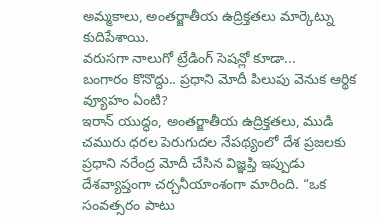అమ్మకాలు, అంతర్జాతీయ ఉద్రిక్తతలు మార్కెట్ను కుదిపేశాయి.
వరుసగా నాలుగో ట్రేడింగ్ సెషన్లో కూడా...
బంగారం కొనొద్దు.. ప్రధాని మోదీ పిలుపు వెనుక ఆర్థిక వ్యూహం ఏంటి?
ఇరాన్ యుద్ధం, అంతర్జాతీయ ఉద్రిక్తతలు, ముడి చమురు ధరల పెరుగుదల నేపథ్యంలో దేశ ప్రజలకు ప్రధాని నరేంద్ర మోదీ చేసిన విజ్ఞప్తి ఇప్పుడు దేశవ్యాప్తంగా చర్చనీయాంశంగా మారింది. “ఒక సంవత్సరం పాటు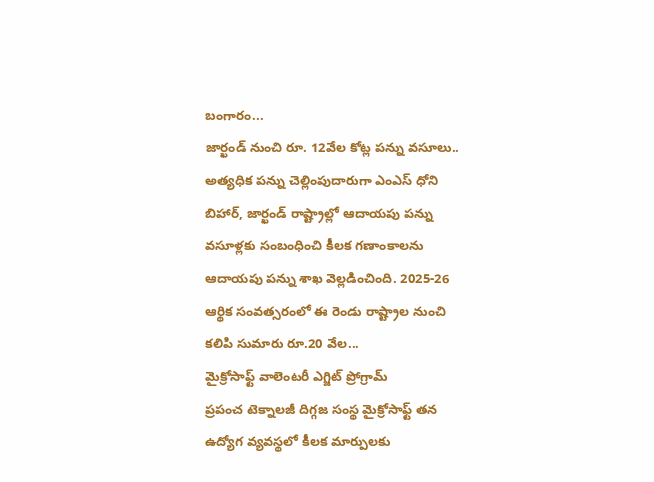బంగారం...
జార్ఖండ్ నుంచి రూ. 12వేల కోట్ల పన్ను వసూలు.. అత్యధిక పన్ను చెల్లింపుదారుగా ఎంఎస్ ధోని
బిహార్, జార్ఖండ్ రాష్ట్రాల్లో ఆదాయపు పన్ను వసూళ్లకు సంబంధించి కీలక గణాంకాలను ఆదాయపు పన్ను శాఖ వెల్లడించింది. 2025-26 ఆర్థిక సంవత్సరంలో ఈ రెండు రాష్ట్రాల నుంచి కలిపి సుమారు రూ.20 వేల...
మైక్రోసాఫ్ట్ వాలెంటరీ ఎగ్జిట్ ప్రోగ్రామ్
ప్రపంచ టెక్నాలజీ దిగ్గజ సంస్థ మైక్రోసాఫ్ట్ తన ఉద్యోగ వ్యవస్థలో కీలక మార్పులకు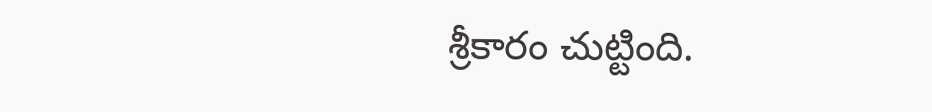శ్రీకారం చుట్టింది.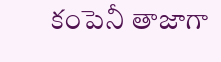కంపెనీ తాజాగా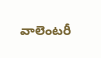వాలెంటరీ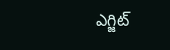ఎగ్జిట్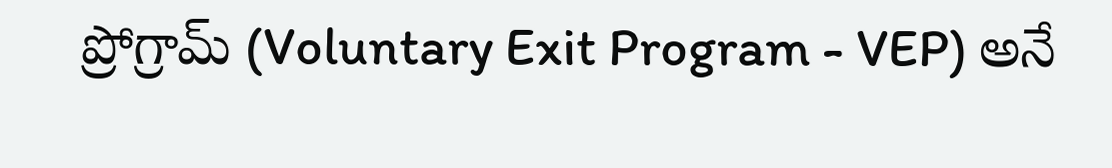ప్రోగ్రామ్ (Voluntary Exit Program - VEP) అనే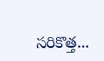సరికొత్త...